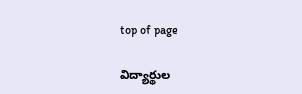top of page

విద్యార్థుల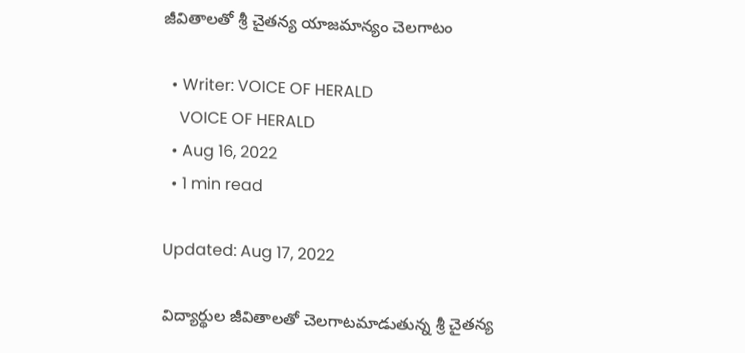జీవితాలతో శ్రీ చైతన్య యాజమాన్యం చెలగాటం

  • Writer: VOICE OF HERALD
    VOICE OF HERALD
  • Aug 16, 2022
  • 1 min read

Updated: Aug 17, 2022

విద్యార్థుల జీవితాలతో చెలగాటమాడుతున్న శ్రీ చైతన్య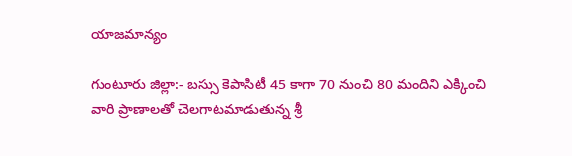యాజమాన్యం

గుంటూరు జిల్లా:- బస్సు కెపాసిటీ 45 కాగా 70 నుంచి 80 మందిని ఎక్కించి వారి ప్రాణాలతో చెలగాటమాడుతున్న శ్రీ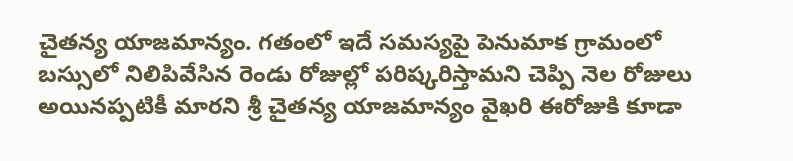చైతన్య యాజమాన్యం. గతంలో ఇదే సమస్యపై పెనుమాక గ్రామంలో బస్సులో నిలిపివేసిన రెండు రోజుల్లో పరిష్కరిస్తామని చెప్పి నెల రోజులు అయినప్పటికీ మారని శ్రీ చైతన్య యాజమాన్యం వైఖరి ఈరోజుకి కూడా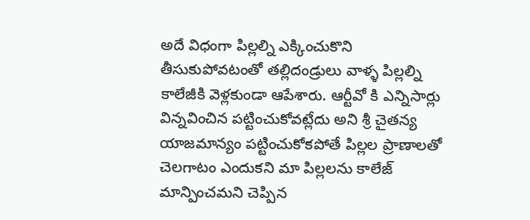అదే విధంగా పిల్లల్ని ఎక్కించుకొని తీసుకుపోవటంతో తల్లిదండ్రులు వాళ్ళ పిల్లల్ని కాలేజీకి వెళ్లకుండా ఆపేశారు. ఆర్టీవో కి ఎన్నిసార్లు విన్నవించిన పట్టించుకోవట్లేదు అని శ్రీ చైతన్య యాజమాన్యం పట్టించుకోకపోతే పిల్లల ప్రాణాలతో చెలగాటం ఎందుకని మా పిల్లలను కాలేజ్ మాన్పించమని చెప్పిన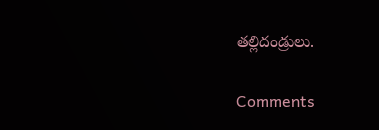తల్లిదండ్రులు.


Comments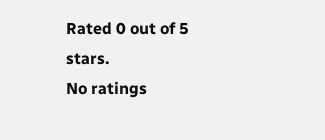Rated 0 out of 5 stars.
No ratings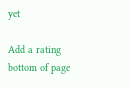yet

Add a rating
bottom of page